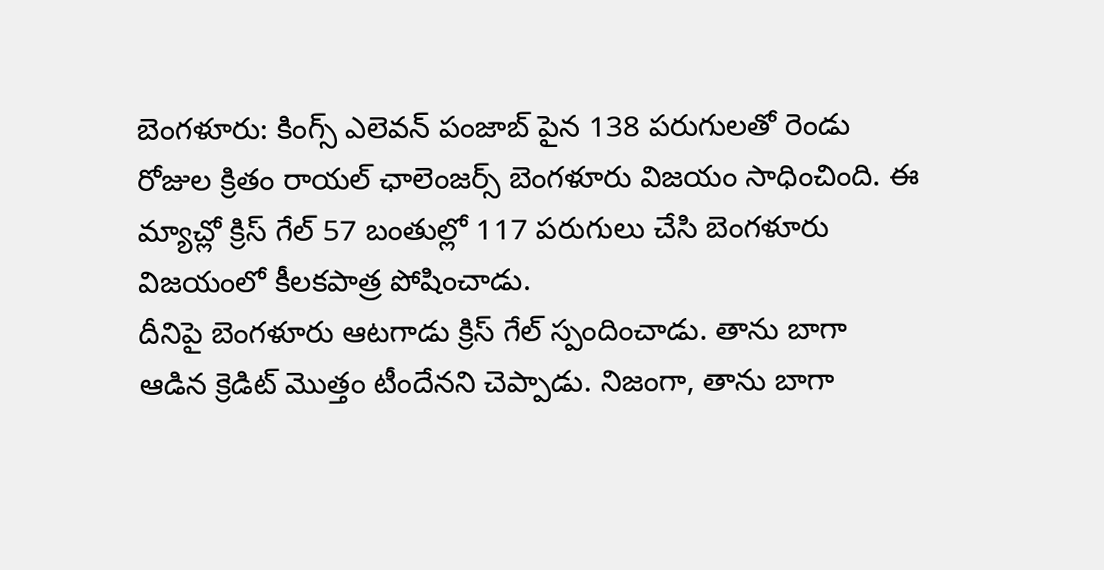బెంగళూరు: కింగ్స్ ఎలెవన్ పంజాబ్ పైన 138 పరుగులతో రెండు రోజుల క్రితం రాయల్ ఛాలెంజర్స్ బెంగళూరు విజయం సాధించింది. ఈ మ్యాచ్లో క్రిస్ గేల్ 57 బంతుల్లో 117 పరుగులు చేసి బెంగళూరు విజయంలో కీలకపాత్ర పోషించాడు.
దీనిపై బెంగళూరు ఆటగాడు క్రిస్ గేల్ స్పందించాడు. తాను బాగా ఆడిన క్రెడిట్ మొత్తం టీందేనని చెప్పాడు. నిజంగా, తాను బాగా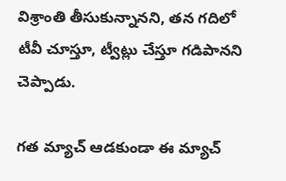విశ్రాంతి తీసుకున్నానని, తన గదిలో టీవీ చూస్తూ, ట్వీట్లు చేస్తూ గడిపానని చెప్పాడు.

గత మ్యాచ్ ఆడకుండా ఈ మ్యాచ్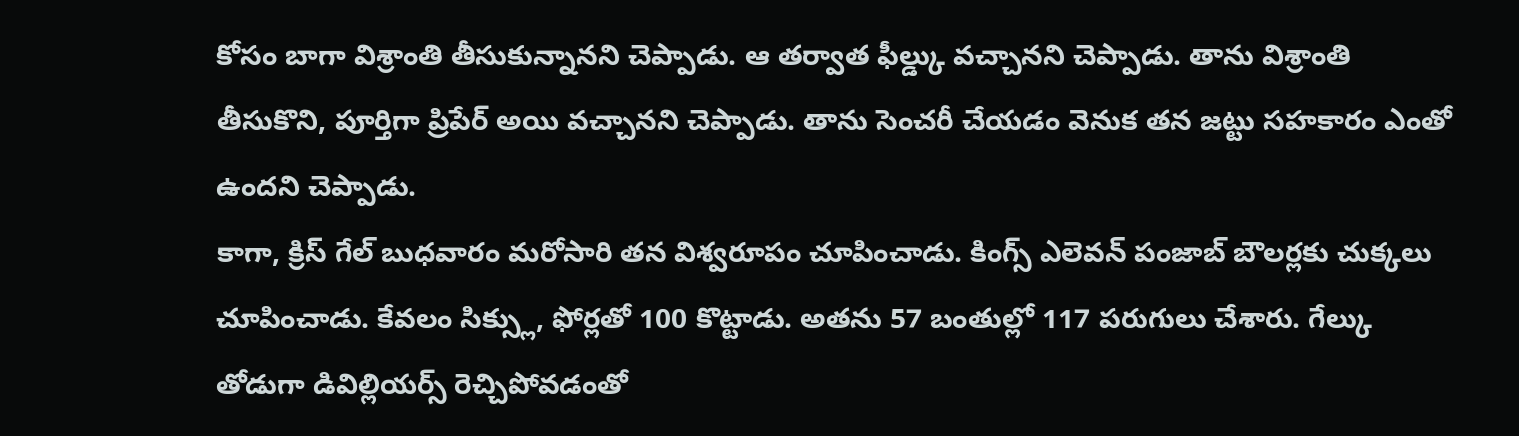కోసం బాగా విశ్రాంతి తీసుకున్నానని చెప్పాడు. ఆ తర్వాత ఫీల్డ్కు వచ్చానని చెప్పాడు. తాను విశ్రాంతి తీసుకొని, పూర్తిగా ప్రిపేర్ అయి వచ్చానని చెప్పాడు. తాను సెంచరీ చేయడం వెనుక తన జట్టు సహకారం ఎంతో ఉందని చెప్పాడు.
కాగా, క్రిస్ గేల్ బుధవారం మరోసారి తన విశ్వరూపం చూపించాడు. కింగ్స్ ఎలెవన్ పంజాబ్ బౌలర్లకు చుక్కలు చూపించాడు. కేవలం సిక్స్లు, ఫోర్లతో 100 కొట్టాడు. అతను 57 బంతుల్లో 117 పరుగులు చేశారు. గేల్కు తోడుగా డివిల్లియర్స్ రెచ్చిపోవడంతో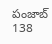పంజాబ్ 138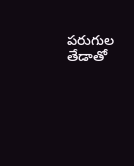పరుగుల తేడాతో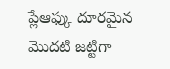ప్లేఆఫ్కు దూరమైన మొదటి జట్టిగా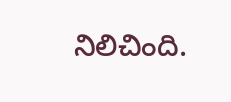నిలిచింది.